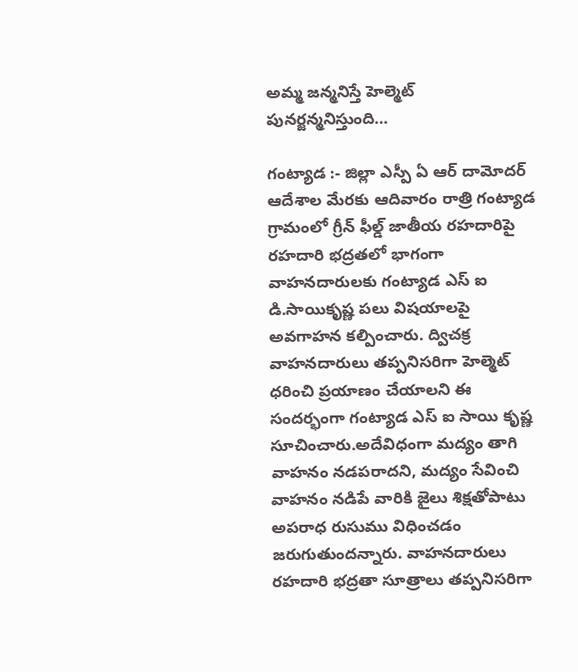అమ్మ జన్మనిస్తే హెల్మెట్ పునర్జన్మనిస్తుంది…

గంట్యాడ :- జిల్లా ఎస్పీ ఏ ఆర్ దామోదర్ ఆదేశాల మేరకు ఆదివారం రాత్రి గంట్యాడ గ్రామంలో గ్రీన్ ఫీల్డ్ జాతీయ రహదారిపై రహదారి భద్రతలో భాగంగా వాహనదారులకు గంట్యాడ ఎస్ ఐ డి.సాయికృష్ణ పలు విషయాలపై అవగాహన కల్పించారు. ద్విచక్ర వాహనదారులు తప్పనిసరిగా హెల్మెట్ ధరించి ప్రయాణం చేయాలని ఈ సందర్భంగా గంట్యాడ ఎస్ ఐ సాయి కృష్ణ సూచించారు.అదేవిధంగా మద్యం తాగి వాహనం నడపరాదని, మద్యం సేవించి వాహనం నడిపే వారికి జైలు శిక్షతోపాటు అపరాధ రుసుము విధించడం జరుగుతుందన్నారు. వాహనదారులు రహదారి భద్రతా సూత్రాలు తప్పనిసరిగా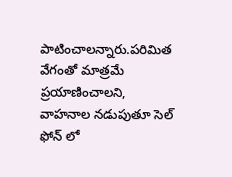పాటించాలన్నారు.పరిమిత వేగంతో మాత్రమే ప్రయాణించాలని, వాహనాల నడుపుతూ సెల్ ఫోన్ లో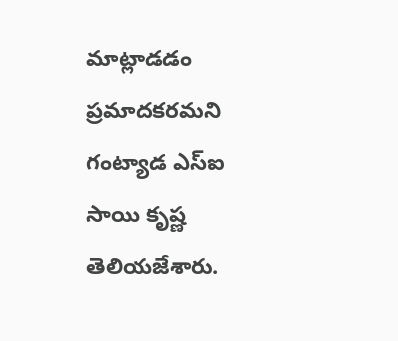మాట్లాడడం ప్రమాదకరమని గంట్యాడ ఎస్ఐ సాయి కృష్ణ తెలియజేశారు.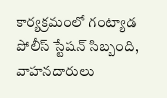కార్యక్రమంలో గంట్యాడ పోలీస్ స్టేషన్ సిబ్బంది, వాహనదారులు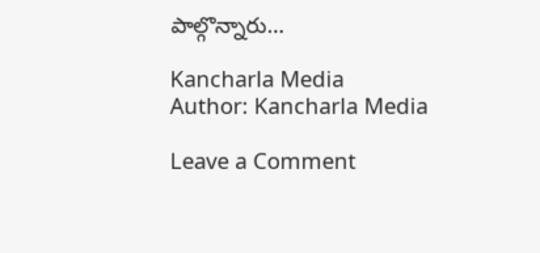పాల్గొన్నారు…

Kancharla Media
Author: Kancharla Media

Leave a Comment